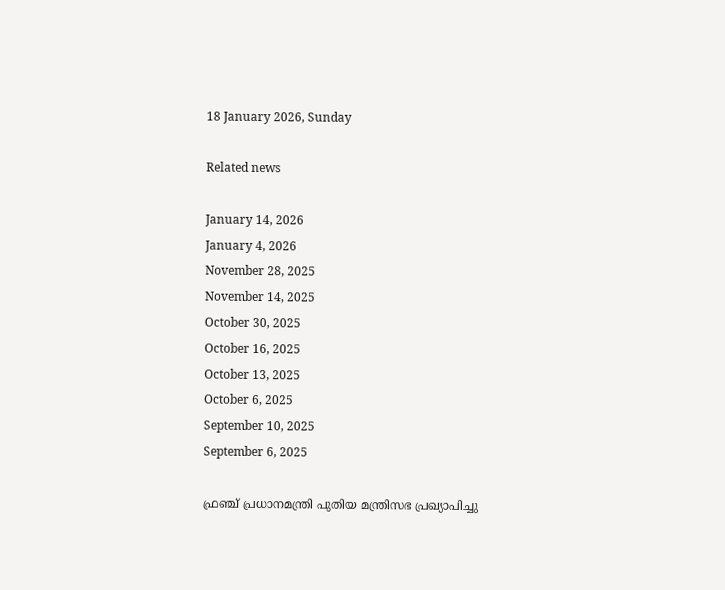18 January 2026, Sunday

Related news

January 14, 2026
January 4, 2026
November 28, 2025
November 14, 2025
October 30, 2025
October 16, 2025
October 13, 2025
October 6, 2025
September 10, 2025
September 6, 2025

ഫ്രഞ്ച് പ്രധാനമന്ത്രി പുതിയ മന്ത്രിസഭ പ്രഖ്യാപിച്ചു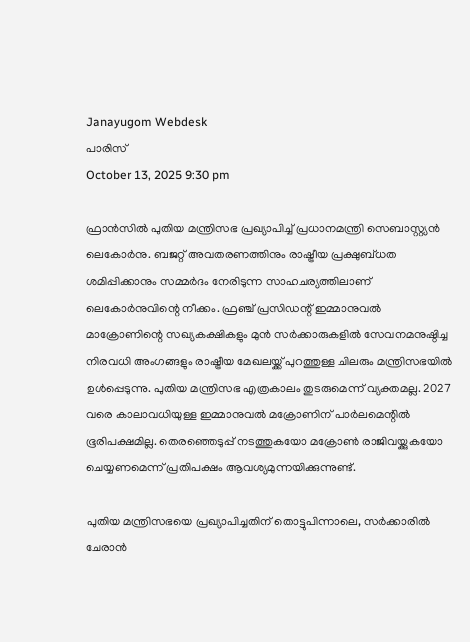Janayugom Webdesk
പാരിസ്
October 13, 2025 9:30 pm

ഫ്രാന്‍സില്‍ പുതിയ മന്ത്രിസഭ പ്രഖ്യാപിച്ച് പ്രധാനമന്ത്രി സെബാസ്റ്റ്യൻ ലെകോർനു. ബജറ്റ് അവതരണത്തിനും രാഷ്ട്രീയ പ്രക്ഷുബ്ധത ശമിപ്പിക്കാനും സമ്മര്‍ദം നേരിടുന്ന സാഹചര്യത്തിലാണ് ലെകോര്‍നുവിന്റെ നീക്കം. ഫ്രഞ്ച് പ്രസിഡന്റ് ഇമ്മാനുവൽ മാക്രോണിന്റെ സഖ്യകക്ഷികളും മുൻ സർക്കാരുകളിൽ സേവനമനുഷ്ഠിച്ച നിരവധി അംഗങ്ങളും രാഷ്ട്രീയ മേഖലയ്ക്ക് പുറത്തുള്ള ചിലരും മന്ത്രിസഭയിൽ ഉൾപ്പെടുന്നു. പുതിയ മന്ത്രിസഭ എത്രകാലം തുടരുമെന്ന് വ്യക്തമല്ല. 2027 വരെ കാലാവധിയുള്ള ഇമ്മാനുവല്‍ മക്രോണിന് പാർലമെന്റിൽ ഭൂരിപക്ഷമില്ല. തെരഞ്ഞെടുപ്പ് നടത്തുകയോ മക്രോണ്‍ രാജിവയ്ക്കുകയോ ചെയ്യണമെന്ന് പ്രതിപക്ഷം ആവശ്യമുന്നയിക്കുന്നുണ്ട്.

പുതിയ മന്ത്രിസഭയെ പ്രഖ്യാപിച്ചതിന് തൊട്ടുപിന്നാലെ, സർക്കാരിൽ ചേരാൻ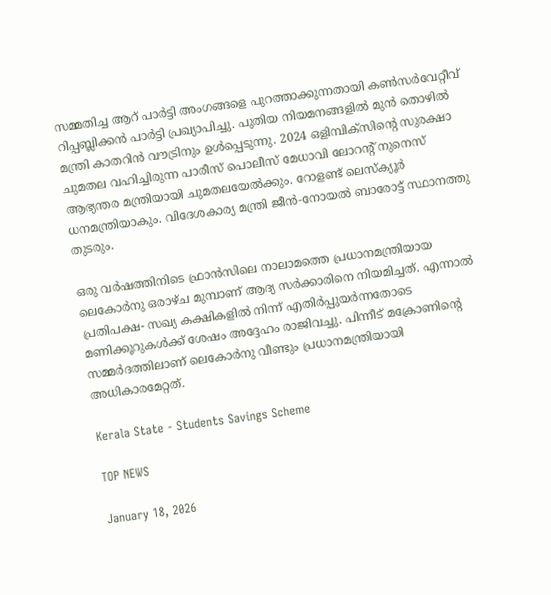സമ്മതിച്ച ആറ് പാർട്ടി അംഗങ്ങളെ പുറത്താക്കുന്നതായി കൺസർവേറ്റീവ് റിപ്പബ്ലിക്കൻ പാർട്ടി പ്രഖ്യാപിച്ചു. പുതിയ നിയമനങ്ങളിൽ മുൻ തൊഴിൽ മന്ത്രി കാതറിൻ വൗട്രിനും ഉൾപ്പെടുന്നു. 2024 ഒളിമ്പിക്‌സിന്റെ സുരക്ഷാ ചുമതല വഹിച്ചിരുന്ന പാരീസ് പൊലീസ് മേധാവി ലോറന്റ് നുനെസ് ആഭ്യന്തര മന്ത്രിയായി ചുമതലയേൽക്കും. റോളണ്ട് ലെസ്‌ക്യൂർ ധനമന്ത്രിയാകും. വിദേശകാര്യ മന്ത്രി ജീൻ‑നോയൽ ബാരോട്ട് സ്ഥാനത്തു തുടരും.

ഒരു വർഷത്തിനിടെ ഫ്രാൻസിലെ നാലാമത്തെ പ്രധാനമന്ത്രിയായ ലെകോർനു ഒരാഴ്ച മുമ്പാണ് ആദ്യ സർക്കാരിനെ നിയമിച്ചത്. എന്നാല്‍ പ്രതിപക്ഷ- സഖ്യ കക്ഷികളില്‍ നിന്ന് എതിര്‍പ്പുയര്‍ന്നതോടെ മണിക്കൂറുകൾക്ക് ശേഷം അദ്ദേഹം രാജിവച്ചു. പിന്നീട് മക്രോണിന്റെ സമ്മര്‍ദത്തിലാണ് ലെകോര്‍നു വീണ്ടും പ്രധാനമന്ത്രിയായി അധികാരമേറ്റത്.

Kerala State - Students Savings Scheme

TOP NEWS

January 18, 2026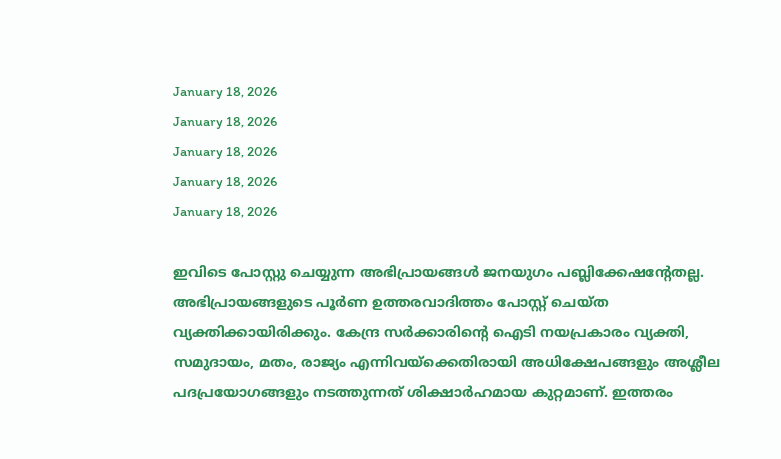January 18, 2026
January 18, 2026
January 18, 2026
January 18, 2026
January 18, 2026

ഇവിടെ പോസ്റ്റു ചെയ്യുന്ന അഭിപ്രായങ്ങള്‍ ജനയുഗം പബ്ലിക്കേഷന്റേതല്ല. അഭിപ്രായങ്ങളുടെ പൂര്‍ണ ഉത്തരവാദിത്തം പോസ്റ്റ് ചെയ്ത വ്യക്തിക്കായിരിക്കും. കേന്ദ്ര സര്‍ക്കാരിന്റെ ഐടി നയപ്രകാരം വ്യക്തി, സമുദായം, മതം, രാജ്യം എന്നിവയ്‌ക്കെതിരായി അധിക്ഷേപങ്ങളും അശ്ലീല പദപ്രയോഗങ്ങളും നടത്തുന്നത് ശിക്ഷാര്‍ഹമായ കുറ്റമാണ്. ഇത്തരം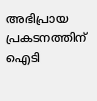അഭിപ്രായ പ്രകടനത്തിന് ഐടി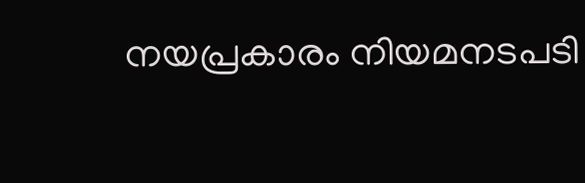നയപ്രകാരം നിയമനടപടി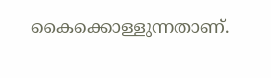കൈക്കൊള്ളുന്നതാണ്.